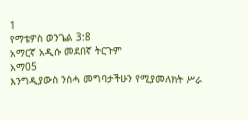1
የማቴዎስ ወንጌል 3:8
አማርኛ አዲሱ መደበኛ ትርጉም
አማ05
እንግዲያውስ ንስሓ መግባታችሁን የሚያመለክት ሥራ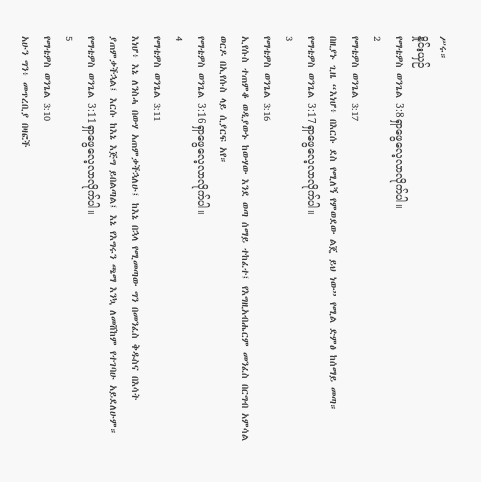ሥሩ።
နှိုင်းယှဉ်
የማቴዎስ ወንጌል 3:8ရှာဖွေလေ့လာလိုက်ပါ။
2
የማቴዎስ ወንጌል 3:17
በዚያኑ ጊዜ “እነሆ፥ በእርሱ ደስ የሚለኝ የምወደው ልጄ ይህ ነው” የሚል ድምፅ ከሰማይ መጣ።
የማቴዎስ ወንጌል 3:17ရှာဖွေလေ့လာလိုက်ပါ။
3
የማቴዎስ ወንጌል 3:16
ኢየሱስ ተጠምቆ ወዲያውኑ ከውሃው እንደ ወጣ ሰማይ ተከፈተ፤ የእግዚአብሔርም መንፈስ በርግብ አምሳል ወርዶ በኢየሱስ ላይ ሲያርፍ አየ።
የማቴዎስ ወንጌል 3:16ရှာဖွေလေ့လာလိုက်ပါ။
4
የማቴዎስ ወንጌል 3:11
እነሆ፥ እኔ ለንስሓ በውሃ አጠምቃችኋለሁ፤ ከእኔ በኋላ የሚመጣው ግን በመንፈስ ቅዱስና በእሳት ያጠምቃችኋል፤ እርሱ ከእኔ እጅግ ይበልጣል፤ እኔ የእግሩን ጫማ እንኳ ለመሸከም የተገባሁ አይደለሁም።
የማቴዎስ ወንጌል 3:11ရှာဖွေလေ့လာလိုက်ပါ။
5
የማቴዎስ ወንጌል 3:10
አሁን ግን፥ መጥረቢያ በዛፎች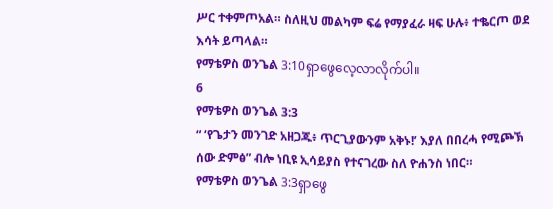ሥር ተቀምጦአል። ስለዚህ መልካም ፍሬ የማያፈራ ዛፍ ሁሉ፥ ተቈርጦ ወደ እሳት ይጣላል።
የማቴዎስ ወንጌል 3:10ရှာဖွေလေ့လာလိုက်ပါ။
6
የማቴዎስ ወንጌል 3:3
“ ‘የጌታን መንገድ አዘጋጁ፥ ጥርጊያውንም አቅኑ!’ እያለ በበረሓ የሚጮኽ ሰው ድምፅ” ብሎ ነቢዩ ኢሳይያስ የተናገረው ስለ ዮሐንስ ነበር።
የማቴዎስ ወንጌል 3:3ရှာဖွေ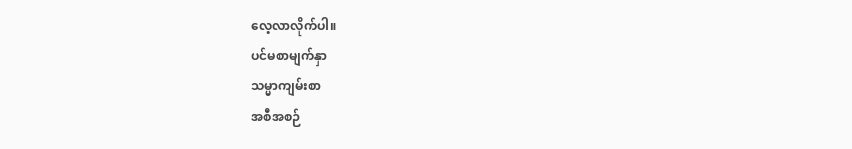လေ့လာလိုက်ပါ။
ပင်မစာမျက်နှာ
သမ္မာကျမ်းစာ
အစီအစဉ်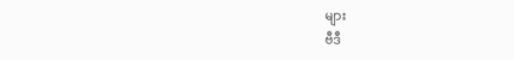များ
ဗီဒီ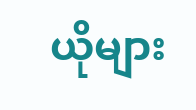ယိုများ